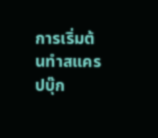การเริ่มต้นทำสแครปบุ๊ก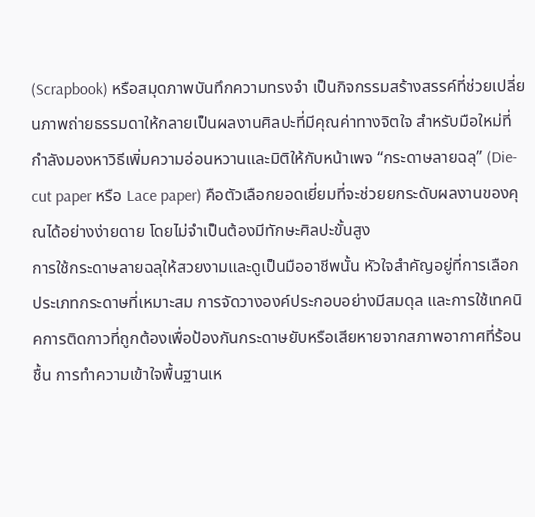(Scrapbook) หรือสมุดภาพบันทึกความทรงจำ เป็นกิจกรรมสร้างสรรค์ที่ช่วยเปลี่ยนภาพถ่ายธรรมดาให้กลายเป็นผลงานศิลปะที่มีคุณค่าทางจิตใจ สำหรับมือใหม่ที่กำลังมองหาวิธีเพิ่มความอ่อนหวานและมิติให้กับหน้าเพจ “กระดาษลายฉลุ” (Die-cut paper หรือ Lace paper) คือตัวเลือกยอดเยี่ยมที่จะช่วยยกระดับผลงานของคุณได้อย่างง่ายดาย โดยไม่จำเป็นต้องมีทักษะศิลปะขั้นสูง
การใช้กระดาษลายฉลุให้สวยงามและดูเป็นมืออาชีพนั้น หัวใจสำคัญอยู่ที่การเลือกประเภทกระดาษที่เหมาะสม การจัดวางองค์ประกอบอย่างมีสมดุล และการใช้เทคนิคการติดกาวที่ถูกต้องเพื่อป้องกันกระดาษยับหรือเสียหายจากสภาพอากาศที่ร้อนชื้น การทำความเข้าใจพื้นฐานเห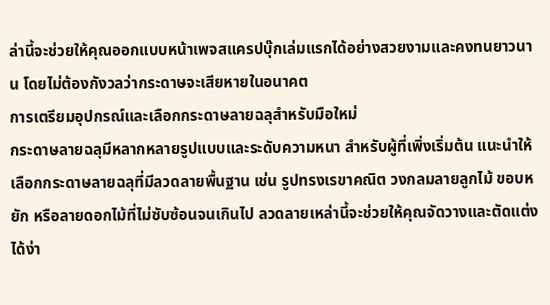ล่านี้จะช่วยให้คุณออกแบบหน้าเพจสแครปบุ๊กเล่มแรกได้อย่างสวยงามและคงทนยาวนาน โดยไม่ต้องกังวลว่ากระดาษจะเสียหายในอนาคต
การเตรียมอุปกรณ์และเลือกกระดาษลายฉลุสำหรับมือใหม่
กระดาษลายฉลุมีหลากหลายรูปแบบและระดับความหนา สำหรับผู้ที่เพิ่งเริ่มต้น แนะนำให้เลือกกระดาษลายฉลุที่มีลวดลายพื้นฐาน เช่น รูปทรงเรขาคณิต วงกลมลายลูกไม้ ขอบหยัก หรือลายดอกไม้ที่ไม่ซับซ้อนจนเกินไป ลวดลายเหล่านี้จะช่วยให้คุณจัดวางและตัดแต่งได้ง่า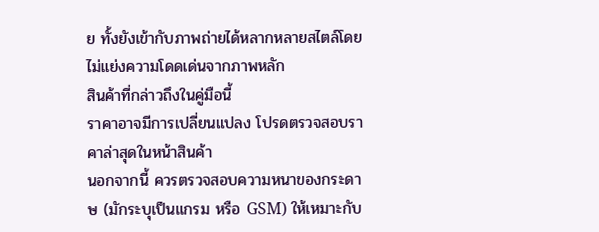ย ทั้งยังเข้ากับภาพถ่ายได้หลากหลายสไตล์โดยไม่แย่งความโดดเด่นจากภาพหลัก
สินค้าที่กล่าวถึงในคู่มือนี้
ราคาอาจมีการเปลี่ยนแปลง โปรดตรวจสอบราคาล่าสุดในหน้าสินค้า
นอกจากนี้ ควรตรวจสอบความหนาของกระดาษ (มักระบุเป็นแกรม หรือ GSM) ให้เหมาะกับ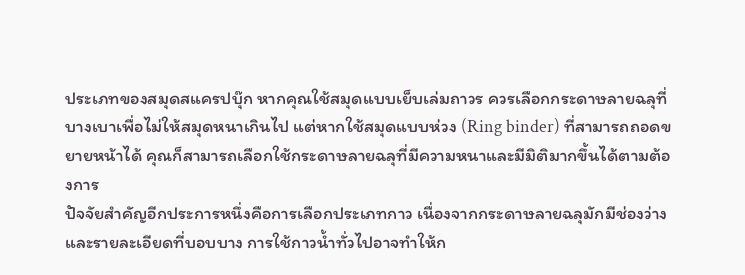ประเภทของสมุดสแครปบุ๊ก หากคุณใช้สมุดแบบเย็บเล่มถาวร ควรเลือกกระดาษลายฉลุที่บางเบาเพื่อไม่ให้สมุดหนาเกินไป แต่หากใช้สมุดแบบห่วง (Ring binder) ที่สามารถถอดขยายหน้าได้ คุณก็สามารถเลือกใช้กระดาษลายฉลุที่มีความหนาและมีมิติมากขึ้นได้ตามต้องการ
ปัจจัยสำคัญอีกประการหนึ่งคือการเลือกประเภทกาว เนื่องจากกระดาษลายฉลุมักมีช่องว่างและรายละเอียดที่บอบบาง การใช้กาวน้ำทั่วไปอาจทำให้ก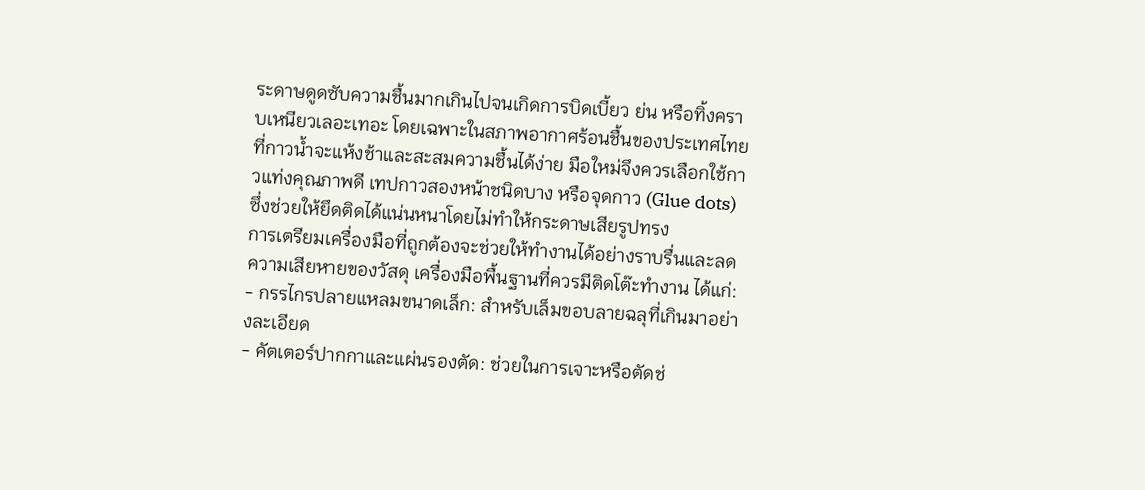ระดาษดูดซับความชื้นมากเกินไปจนเกิดการบิดเบี้ยว ย่น หรือทิ้งคราบเหนียวเลอะเทอะ โดยเฉพาะในสภาพอากาศร้อนชื้นของประเทศไทยที่กาวน้ำจะแห้งช้าและสะสมความชื้นได้ง่าย มือใหม่จึงควรเลือกใช้กาวแท่งคุณภาพดี เทปกาวสองหน้าชนิดบาง หรือจุดกาว (Glue dots) ซึ่งช่วยให้ยึดติดได้แน่นหนาโดยไม่ทำให้กระดาษเสียรูปทรง
การเตรียมเครื่องมือที่ถูกต้องจะช่วยให้ทำงานได้อย่างราบรื่นและลดความเสียหายของวัสดุ เครื่องมือพื้นฐานที่ควรมีติดโต๊ะทำงาน ได้แก่:
- กรรไกรปลายแหลมขนาดเล็ก: สำหรับเล็มขอบลายฉลุที่เกินมาอย่างละเอียด
- คัตเตอร์ปากกาและแผ่นรองตัด: ช่วยในการเจาะหรือตัดช่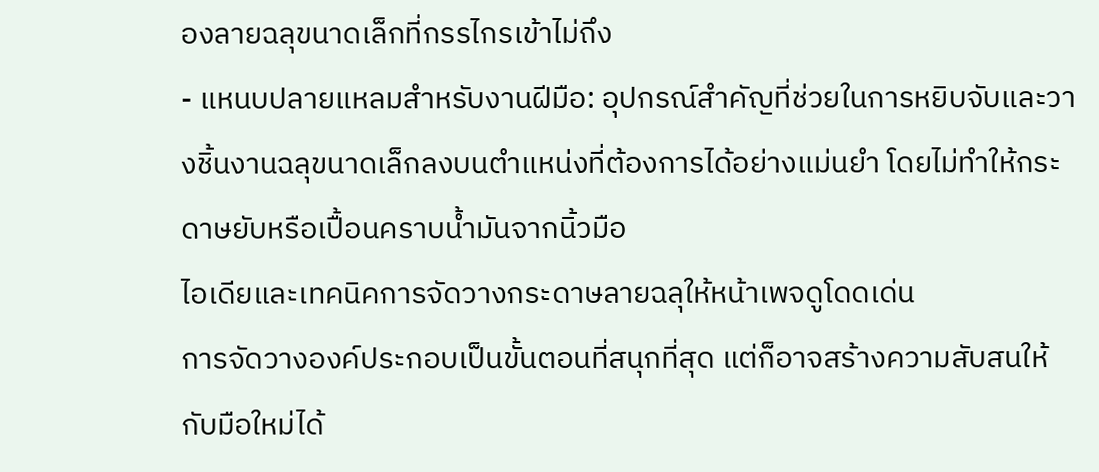องลายฉลุขนาดเล็กที่กรรไกรเข้าไม่ถึง
- แหนบปลายแหลมสำหรับงานฝีมือ: อุปกรณ์สำคัญที่ช่วยในการหยิบจับและวางชิ้นงานฉลุขนาดเล็กลงบนตำแหน่งที่ต้องการได้อย่างแม่นยำ โดยไม่ทำให้กระดาษยับหรือเปื้อนคราบน้ำมันจากนิ้วมือ
ไอเดียและเทคนิคการจัดวางกระดาษลายฉลุให้หน้าเพจดูโดดเด่น
การจัดวางองค์ประกอบเป็นขั้นตอนที่สนุกที่สุด แต่ก็อาจสร้างความสับสนให้กับมือใหม่ได้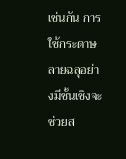เช่นกัน การใช้กระดาษลายฉลุอย่างมีชั้นเชิงจะช่วยส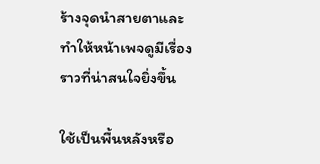ร้างจุดนำสายตาและทำให้หน้าเพจดูมีเรื่องราวที่น่าสนใจยิ่งขึ้น

ใช้เป็นพื้นหลังหรือ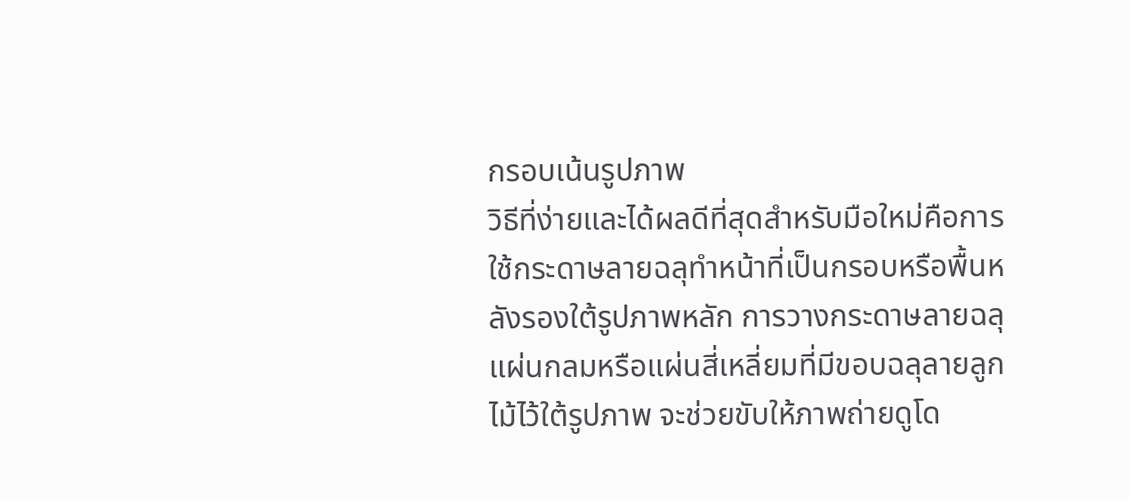กรอบเน้นรูปภาพ
วิธีที่ง่ายและได้ผลดีที่สุดสำหรับมือใหม่คือการใช้กระดาษลายฉลุทำหน้าที่เป็นกรอบหรือพื้นหลังรองใต้รูปภาพหลัก การวางกระดาษลายฉลุแผ่นกลมหรือแผ่นสี่เหลี่ยมที่มีขอบฉลุลายลูกไม้ไว้ใต้รูปภาพ จะช่วยขับให้ภาพถ่ายดูโด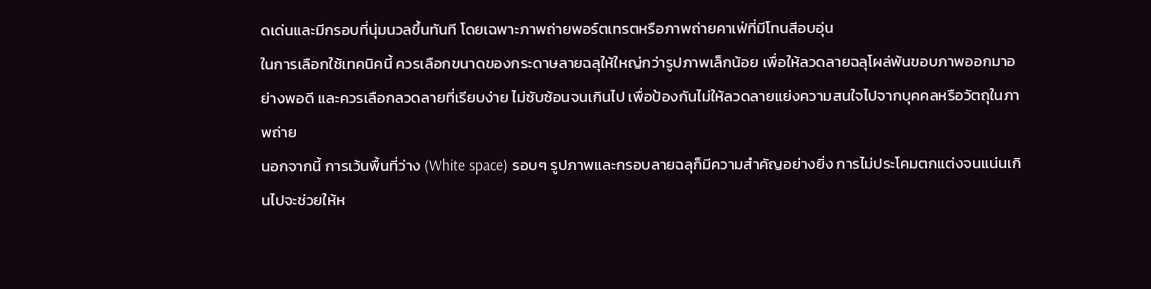ดเด่นและมีกรอบที่นุ่มนวลขึ้นทันที โดยเฉพาะภาพถ่ายพอร์ตเทรตหรือภาพถ่ายคาเฟ่ที่มีโทนสีอบอุ่น
ในการเลือกใช้เทคนิคนี้ ควรเลือกขนาดของกระดาษลายฉลุให้ใหญ่กว่ารูปภาพเล็กน้อย เพื่อให้ลวดลายฉลุโผล่พ้นขอบภาพออกมาอย่างพอดี และควรเลือกลวดลายที่เรียบง่าย ไม่ซับซ้อนจนเกินไป เพื่อป้องกันไม่ให้ลวดลายแย่งความสนใจไปจากบุคคลหรือวัตถุในภาพถ่าย
นอกจากนี้ การเว้นพื้นที่ว่าง (White space) รอบๆ รูปภาพและกรอบลายฉลุก็มีความสำคัญอย่างยิ่ง การไม่ประโคมตกแต่งจนแน่นเกินไปจะช่วยให้ห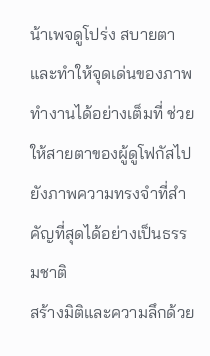น้าเพจดูโปร่ง สบายตา และทำให้จุดเด่นของภาพทำงานได้อย่างเต็มที่ ช่วยให้สายตาของผู้ดูโฟกัสไปยังภาพความทรงจำที่สำคัญที่สุดได้อย่างเป็นธรรมชาติ
สร้างมิติและความลึกด้วย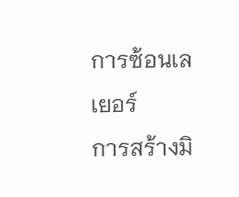การซ้อนเลเยอร์
การสร้างมิ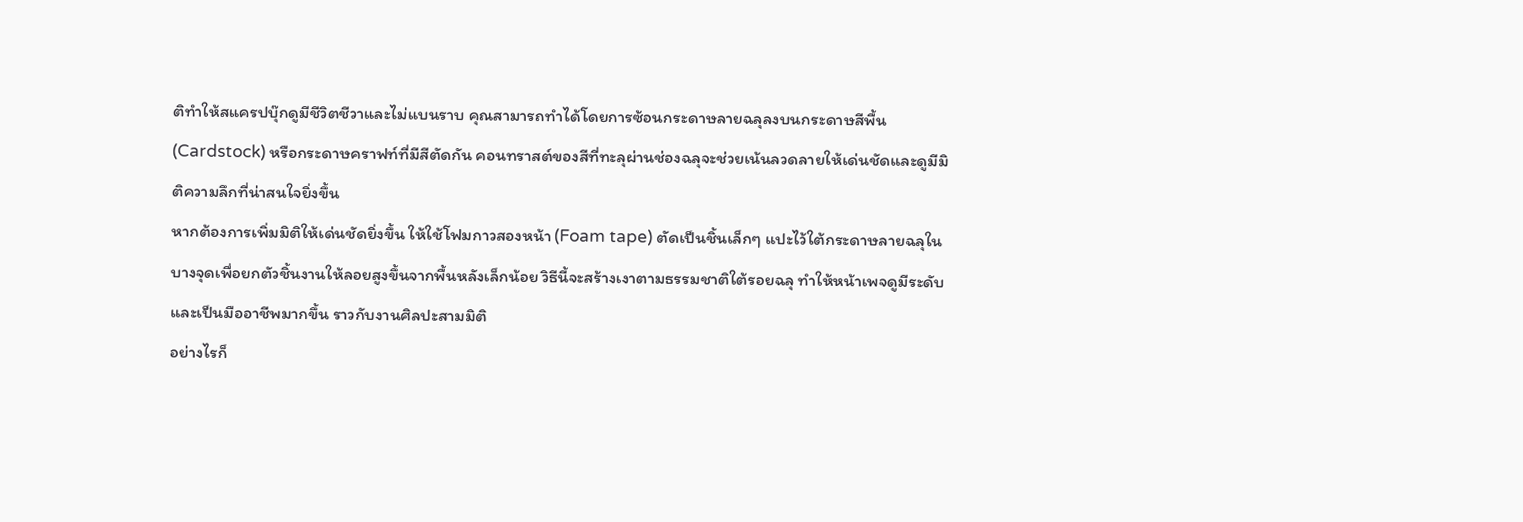ติทำให้สแครปบุ๊กดูมีชีวิตชีวาและไม่แบนราบ คุณสามารถทำได้โดยการซ้อนกระดาษลายฉลุลงบนกระดาษสีพื้น (Cardstock) หรือกระดาษคราฟท์ที่มีสีตัดกัน คอนทราสต์ของสีที่ทะลุผ่านช่องฉลุจะช่วยเน้นลวดลายให้เด่นชัดและดูมีมิติความลึกที่น่าสนใจยิ่งขึ้น
หากต้องการเพิ่มมิติให้เด่นชัดยิ่งขึ้น ให้ใช้โฟมกาวสองหน้า (Foam tape) ตัดเป็นชิ้นเล็กๆ แปะไว้ใต้กระดาษลายฉลุในบางจุดเพื่อยกตัวชิ้นงานให้ลอยสูงขึ้นจากพื้นหลังเล็กน้อย วิธีนี้จะสร้างเงาตามธรรมชาติใต้รอยฉลุ ทำให้หน้าเพจดูมีระดับและเป็นมืออาชีพมากขึ้น ราวกับงานศิลปะสามมิติ
อย่างไรก็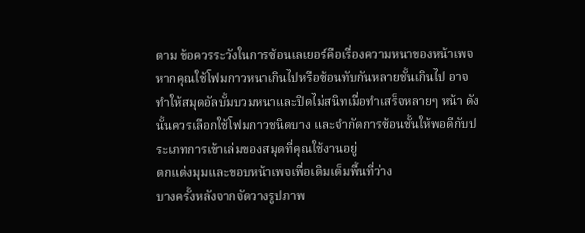ตาม ข้อควรระวังในการซ้อนเลเยอร์คือเรื่องความหนาของหน้าเพจ หากคุณใช้โฟมกาวหนาเกินไปหรือซ้อนทับกันหลายชั้นเกินไป อาจทำให้สมุดอัลบั้มบวมหนาและปิดไม่สนิทเมื่อทำเสร็จหลายๆ หน้า ดังนั้นควรเลือกใช้โฟมกาวชนิดบาง และจำกัดการซ้อนชั้นให้พอดีกับประเภทการเข้าเล่มของสมุดที่คุณใช้งานอยู่
ตกแต่งมุมและขอบหน้าเพจเพื่อเติมเต็มพื้นที่ว่าง
บางครั้งหลังจากจัดวางรูปภาพ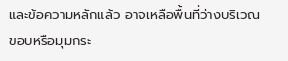และข้อความหลักแล้ว อาจเหลือพื้นที่ว่างบริเวณขอบหรือมุมกระ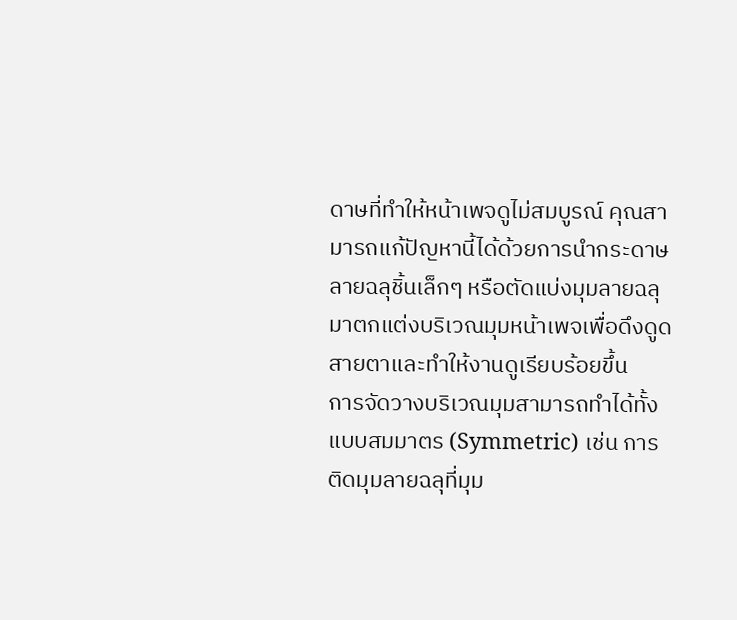ดาษที่ทำให้หน้าเพจดูไม่สมบูรณ์ คุณสามารถแก้ปัญหานี้ได้ด้วยการนำกระดาษลายฉลุชิ้นเล็กๆ หรือตัดแบ่งมุมลายฉลุมาตกแต่งบริเวณมุมหน้าเพจเพื่อดึงดูดสายตาและทำให้งานดูเรียบร้อยขึ้น
การจัดวางบริเวณมุมสามารถทำได้ทั้งแบบสมมาตร (Symmetric) เช่น การติดมุมลายฉลุที่มุม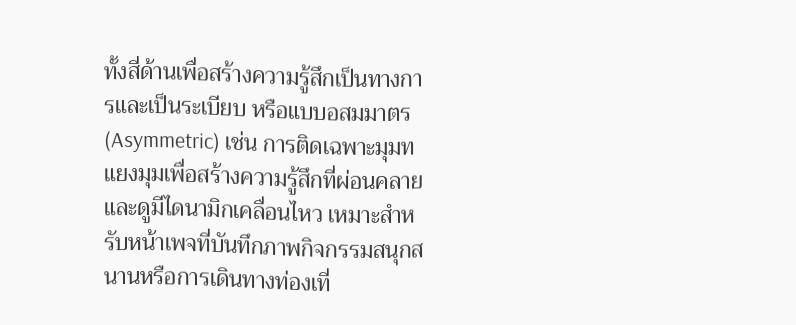ทั้งสี่ด้านเพื่อสร้างความรู้สึกเป็นทางการและเป็นระเบียบ หรือแบบอสมมาตร (Asymmetric) เช่น การติดเฉพาะมุมทแยงมุมเพื่อสร้างความรู้สึกที่ผ่อนคลายและดูมีไดนามิกเคลื่อนไหว เหมาะสำหรับหน้าเพจที่บันทึกภาพกิจกรรมสนุกสนานหรือการเดินทางท่องเที่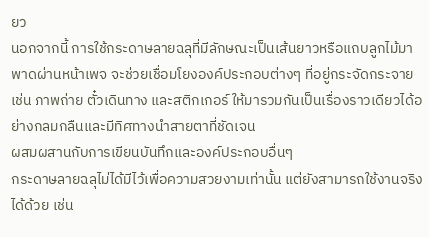ยว
นอกจากนี้ การใช้กระดาษลายฉลุที่มีลักษณะเป็นเส้นยาวหรือแถบลูกไม้มาพาดผ่านหน้าเพจ จะช่วยเชื่อมโยงองค์ประกอบต่างๆ ที่อยู่กระจัดกระจาย เช่น ภาพถ่าย ตั๋วเดินทาง และสติกเกอร์ ให้มารวมกันเป็นเรื่องราวเดียวได้อย่างกลมกลืนและมีทิศทางนำสายตาที่ชัดเจน
ผสมผสานกับการเขียนบันทึกและองค์ประกอบอื่นๆ
กระดาษลายฉลุไม่ได้มีไว้เพื่อความสวยงามเท่านั้น แต่ยังสามารถใช้งานจริงได้ด้วย เช่น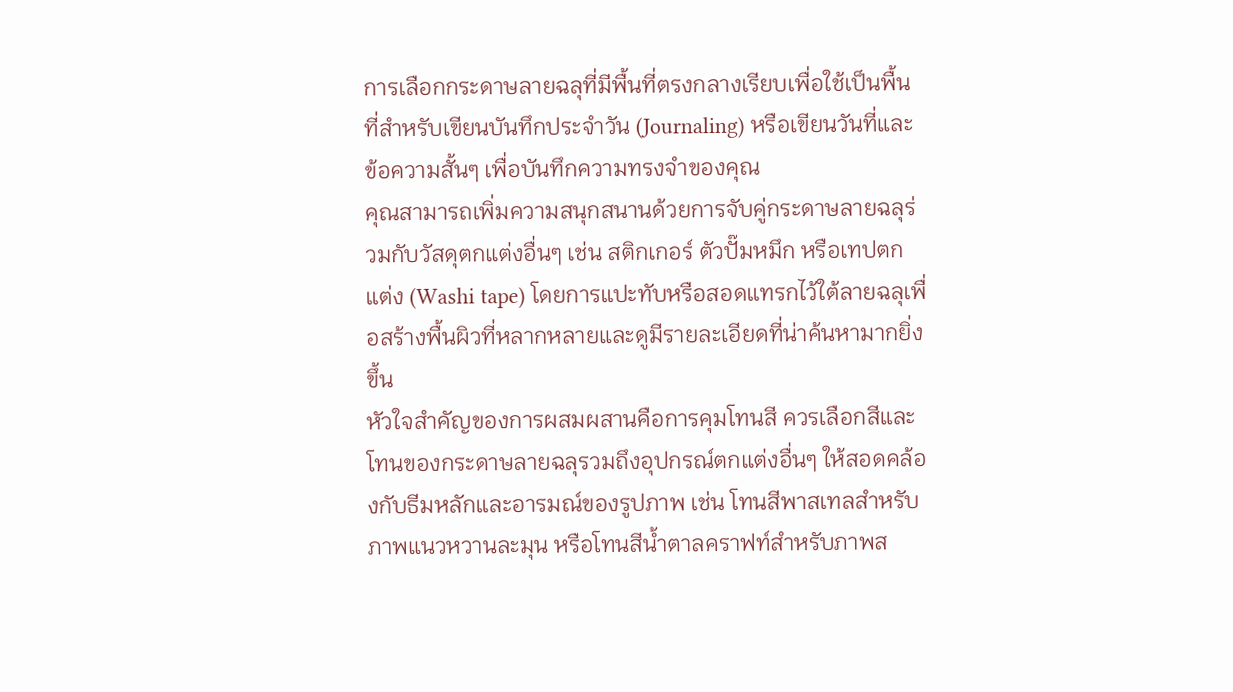การเลือกกระดาษลายฉลุที่มีพื้นที่ตรงกลางเรียบเพื่อใช้เป็นพื้นที่สำหรับเขียนบันทึกประจำวัน (Journaling) หรือเขียนวันที่และข้อความสั้นๆ เพื่อบันทึกความทรงจำของคุณ
คุณสามารถเพิ่มความสนุกสนานด้วยการจับคู่กระดาษลายฉลุร่วมกับวัสดุตกแต่งอื่นๆ เช่น สติกเกอร์ ตัวปั๊มหมึก หรือเทปตกแต่ง (Washi tape) โดยการแปะทับหรือสอดแทรกไว้ใต้ลายฉลุเพื่อสร้างพื้นผิวที่หลากหลายและดูมีรายละเอียดที่น่าค้นหามากยิ่งขึ้น
หัวใจสำคัญของการผสมผสานคือการคุมโทนสี ควรเลือกสีและโทนของกระดาษลายฉลุรวมถึงอุปกรณ์ตกแต่งอื่นๆ ให้สอดคล้องกับธีมหลักและอารมณ์ของรูปภาพ เช่น โทนสีพาสเทลสำหรับภาพแนวหวานละมุน หรือโทนสีน้ำตาลคราฟท์สำหรับภาพส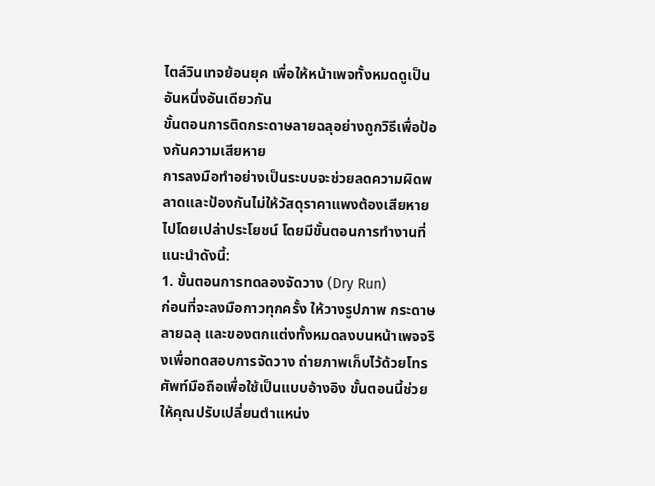ไตล์วินเทจย้อนยุค เพื่อให้หน้าเพจทั้งหมดดูเป็นอันหนึ่งอันเดียวกัน
ขั้นตอนการติดกระดาษลายฉลุอย่างถูกวิธีเพื่อป้องกันความเสียหาย
การลงมือทำอย่างเป็นระบบจะช่วยลดความผิดพลาดและป้องกันไม่ให้วัสดุราคาแพงต้องเสียหายไปโดยเปล่าประโยชน์ โดยมีขั้นตอนการทำงานที่แนะนำดังนี้:
1. ขั้นตอนการทดลองจัดวาง (Dry Run)
ก่อนที่จะลงมือกาวทุกครั้ง ให้วางรูปภาพ กระดาษลายฉลุ และของตกแต่งทั้งหมดลงบนหน้าเพจจริงเพื่อทดสอบการจัดวาง ถ่ายภาพเก็บไว้ด้วยโทรศัพท์มือถือเพื่อใช้เป็นแบบอ้างอิง ขั้นตอนนี้ช่วยให้คุณปรับเปลี่ยนตำแหน่ง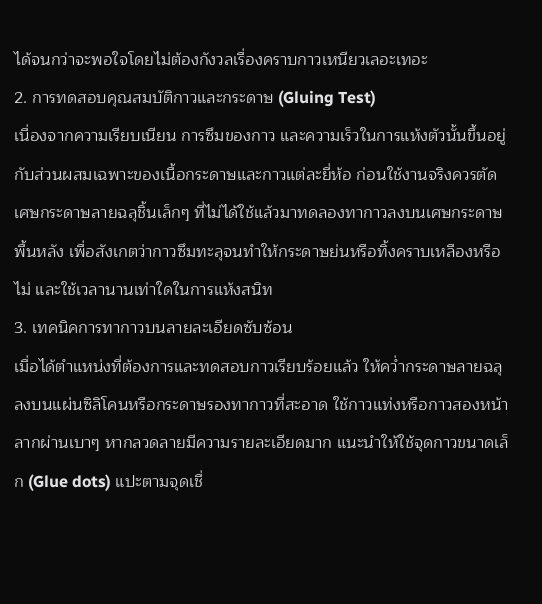ได้จนกว่าจะพอใจโดยไม่ต้องกังวลเรื่องคราบกาวเหนียวเลอะเทอะ
2. การทดสอบคุณสมบัติกาวและกระดาษ (Gluing Test)
เนื่องจากความเรียบเนียน การซึมของกาว และความเร็วในการแห้งตัวนั้นขึ้นอยู่กับส่วนผสมเฉพาะของเนื้อกระดาษและกาวแต่ละยี่ห้อ ก่อนใช้งานจริงควรตัดเศษกระดาษลายฉลุชิ้นเล็กๆ ที่ไม่ได้ใช้แล้วมาทดลองทากาวลงบนเศษกระดาษพื้นหลัง เพื่อสังเกตว่ากาวซึมทะลุจนทำให้กระดาษย่นหรือทิ้งคราบเหลืองหรือไม่ และใช้เวลานานเท่าใดในการแห้งสนิท
3. เทคนิคการทากาวบนลายละเอียดซับซ้อน
เมื่อได้ตำแหน่งที่ต้องการและทดสอบกาวเรียบร้อยแล้ว ให้คว่ำกระดาษลายฉลุลงบนแผ่นซิลิโคนหรือกระดาษรองทากาวที่สะอาด ใช้กาวแท่งหรือกาวสองหน้าลากผ่านเบาๆ หากลวดลายมีความรายละเอียดมาก แนะนำให้ใช้จุดกาวขนาดเล็ก (Glue dots) แปะตามจุดเชื่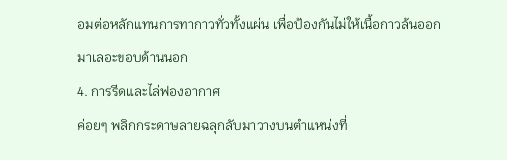อมต่อหลักแทนการทากาวทั่วทั้งแผ่น เพื่อป้องกันไม่ให้เนื้อกาวล้นออกมาเลอะขอบด้านนอก
4. การรีดและไล่ฟองอากาศ
ค่อยๆ พลิกกระดาษลายฉลุกลับมาวางบนตำแหน่งที่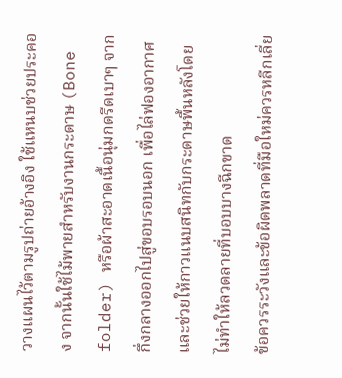วางแผนไว้ตามรูปถ่ายอ้างอิง ใช้แหนบช่วยประคอง จากนั้นใช้ไม้พายสำหรับงานกระดาษ (Bone folder) หรือผ้าสะอาดเนื้อนุ่มกดรีดเบาๆ จากกึ่งกลางออกไปสู่ขอบรอบนอก เพื่อไล่ฟองอากาศและช่วยให้กาวแนบสนิทกับกระดาษพื้นหลังโดยไม่ทำให้ลวดลายที่บอบบางฉีกขาด
ข้อควรระวังและข้อผิดพลาดที่มือใหม่ควรหลีกเลี่ย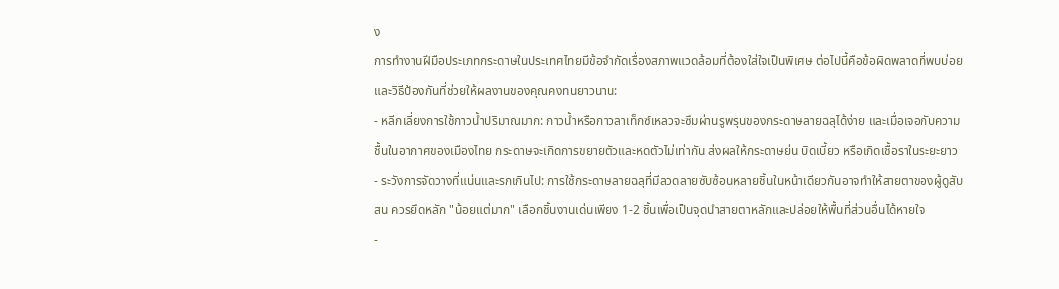ง
การทำงานฝีมือประเภทกระดาษในประเทศไทยมีข้อจำกัดเรื่องสภาพแวดล้อมที่ต้องใส่ใจเป็นพิเศษ ต่อไปนี้คือข้อผิดพลาดที่พบบ่อยและวิธีป้องกันที่ช่วยให้ผลงานของคุณคงทนยาวนาน:
- หลีกเลี่ยงการใช้กาวน้ำปริมาณมาก: กาวน้ำหรือกาวลาเท็กซ์เหลวจะซึมผ่านรูพรุนของกระดาษลายฉลุได้ง่าย และเมื่อเจอกับความชื้นในอากาศของเมืองไทย กระดาษจะเกิดการขยายตัวและหดตัวไม่เท่ากัน ส่งผลให้กระดาษย่น บิดเบี้ยว หรือเกิดเชื้อราในระยะยาว
- ระวังการจัดวางที่แน่นและรกเกินไป: การใช้กระดาษลายฉลุที่มีลวดลายซับซ้อนหลายชิ้นในหน้าเดียวกันอาจทำให้สายตาของผู้ดูสับสน ควรยึดหลัก "น้อยแต่มาก" เลือกชิ้นงานเด่นเพียง 1-2 ชิ้นเพื่อเป็นจุดนำสายตาหลักและปล่อยให้พื้นที่ส่วนอื่นได้หายใจ
-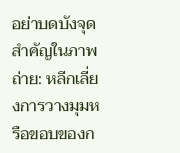อย่าบดบังจุดสำคัญในภาพถ่าย: หลีกเลี่ยงการวางมุมหรือขอบของก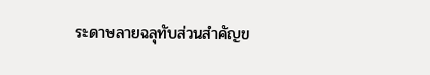ระดาษลายฉลุทับส่วนสำคัญข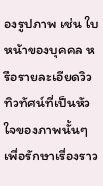องรูปภาพ เช่น ใบหน้าของบุคคล หรือรายละเอียดวิวทิวทัศน์ที่เป็นหัวใจของภาพนั้นๆ เพื่อรักษาเรื่องราว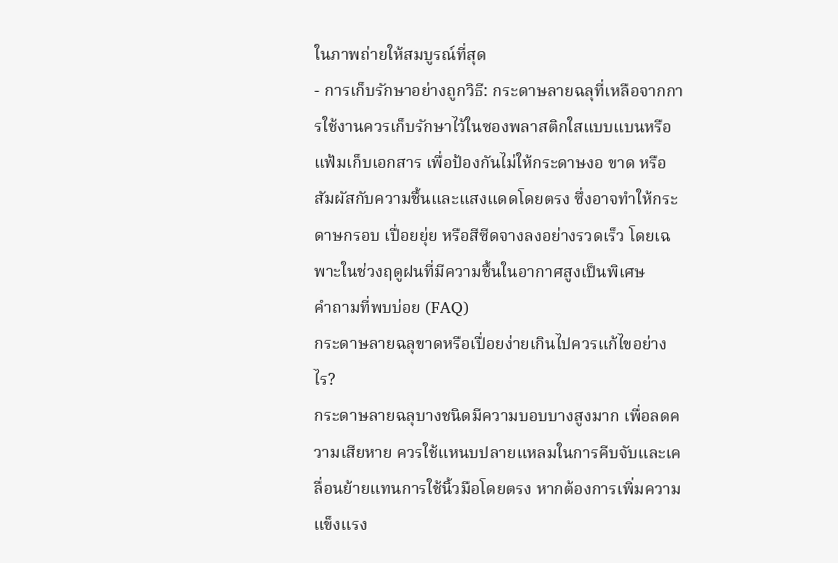ในภาพถ่ายให้สมบูรณ์ที่สุด
- การเก็บรักษาอย่างถูกวิธี: กระดาษลายฉลุที่เหลือจากการใช้งานควรเก็บรักษาไว้ในซองพลาสติกใสแบบแบนหรือแฟ้มเก็บเอกสาร เพื่อป้องกันไม่ให้กระดาษงอ ขาด หรือสัมผัสกับความชื้นและแสงแดดโดยตรง ซึ่งอาจทำให้กระดาษกรอบ เปื่อยยุ่ย หรือสีซีดจางลงอย่างรวดเร็ว โดยเฉพาะในช่วงฤดูฝนที่มีความชื้นในอากาศสูงเป็นพิเศษ
คำถามที่พบบ่อย (FAQ)
กระดาษลายฉลุขาดหรือเปื่อยง่ายเกินไปควรแก้ไขอย่างไร?
กระดาษลายฉลุบางชนิดมีความบอบบางสูงมาก เพื่อลดความเสียหาย ควรใช้แหนบปลายแหลมในการคีบจับและเคลื่อนย้ายแทนการใช้นิ้วมือโดยตรง หากต้องการเพิ่มความแข็งแรง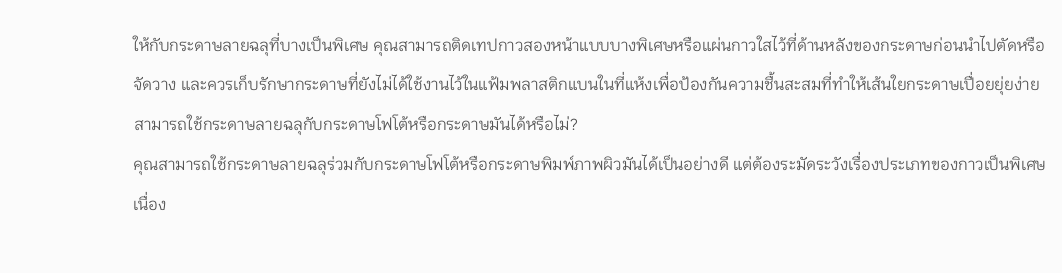ให้กับกระดาษลายฉลุที่บางเป็นพิเศษ คุณสามารถติดเทปกาวสองหน้าแบบบางพิเศษหรือแผ่นกาวใสไว้ที่ด้านหลังของกระดาษก่อนนำไปตัดหรือจัดวาง และควรเก็บรักษากระดาษที่ยังไม่ได้ใช้งานไว้ในแฟ้มพลาสติกแบนในที่แห้งเพื่อป้องกันความชื้นสะสมที่ทำให้เส้นใยกระดาษเปื่อยยุ่ยง่าย
สามารถใช้กระดาษลายฉลุกับกระดาษโฟโต้หรือกระดาษมันได้หรือไม่?
คุณสามารถใช้กระดาษลายฉลุร่วมกับกระดาษโฟโต้หรือกระดาษพิมพ์ภาพผิวมันได้เป็นอย่างดี แต่ต้องระมัดระวังเรื่องประเภทของกาวเป็นพิเศษ เนื่อง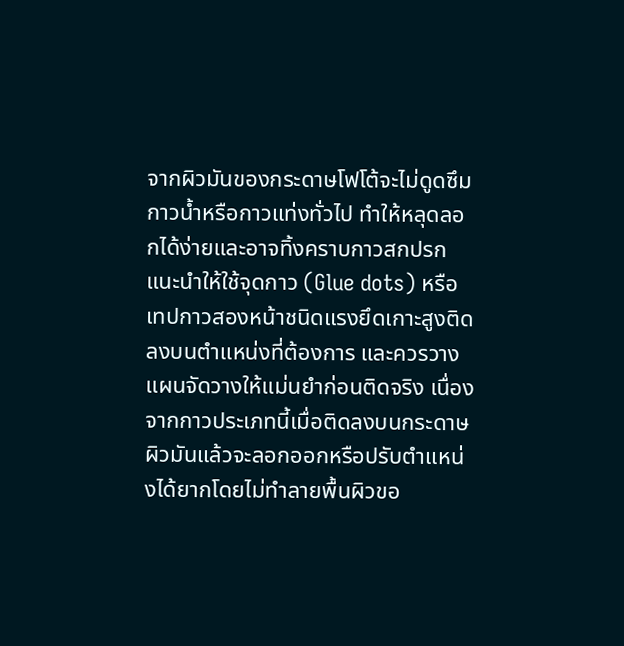จากผิวมันของกระดาษโฟโต้จะไม่ดูดซึมกาวน้ำหรือกาวแท่งทั่วไป ทำให้หลุดลอกได้ง่ายและอาจทิ้งคราบกาวสกปรก แนะนำให้ใช้จุดกาว (Glue dots) หรือเทปกาวสองหน้าชนิดแรงยึดเกาะสูงติดลงบนตำแหน่งที่ต้องการ และควรวางแผนจัดวางให้แม่นยำก่อนติดจริง เนื่องจากกาวประเภทนี้เมื่อติดลงบนกระดาษผิวมันแล้วจะลอกออกหรือปรับตำแหน่งได้ยากโดยไม่ทำลายพื้นผิวขอ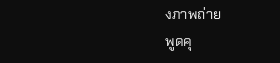งภาพถ่าย
พูดคุ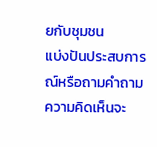ยกับชุมชน
แบ่งปันประสบการณ์หรือถามคำถาม ความคิดเห็นจะ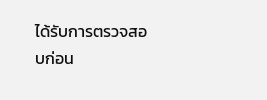ได้รับการตรวจสอบก่อน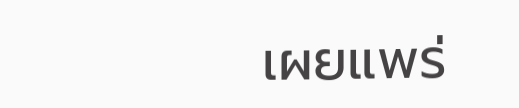เผยแพร่